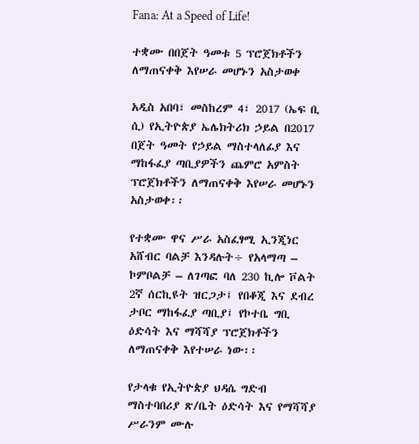Fana: At a Speed of Life!

ተቋሙ በበጀት ዓመቱ 5 ፕሮጀክቶችን ለማጠናቀቅ እየሠራ መሆኑን አስታወቀ

አዲስ አበባ፣ መስከረም 4፣ 2017 (ኤፍ ቢ ሲ) የኢትዮጵያ ኤሌክትሪክ ኃይል በ2017 በጀት ዓመት የኃይል ማስተላለፊያ እና ማከፋፈያ ጣቢያዎችን ጨምሮ አምስት ፕሮጀክቶችን ለማጠናቀቅ እየሠራ መሆኑን አስታወቀ፡፡

የተቋሙ ዋና ሥራ አስፈፃሚ ኢንጂነር አሸብር ባልቻ እንዳሉት÷ የአላማጣ – ኮምቦልቻ – ለገጣፎ ባለ 230 ኪሎ ቮልት 2ኛ ሰርኪዩት ዝርጋታ፤ የበቆጂ እና ደብረ ታቦር ማከፋፈያ ጣቢያ፤ የኮተቤ ግቢ ዕድሳት እና ማሻሻያ ፕሮጀክቶችን ለማጠናቀቅ እየተሠራ ነው፡፡

የታላቁ የኢትዮጵያ ህዳሴ ግድብ ማስተባበሪያ ጽ/ቤት ዕድሳት እና የማሻሻያ ሥራንም ሙሉ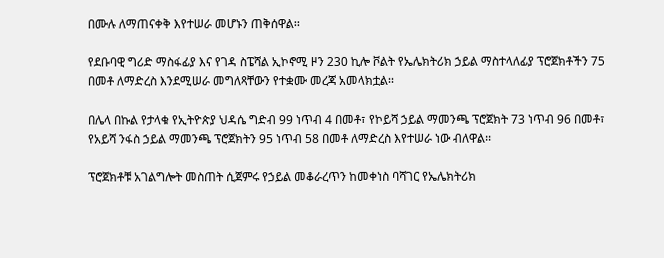በሙሉ ለማጠናቀቅ እየተሠራ መሆኑን ጠቅሰዋል፡፡

የደቡባዊ ግሪድ ማስፋፊያ እና የገዳ ስፔሻል ኢኮኖሚ ዞን 230 ኪሎ ቮልት የኤሌክትሪክ ኃይል ማስተላለፊያ ፕሮጀክቶችን 75 በመቶ ለማድረስ እንደሚሠራ መግለጻቸውን የተቋሙ መረጃ አመላክቷል፡፡

በሌላ በኩል የታላቁ የኢትዮጵያ ህዳሴ ግድብ 99 ነጥብ 4 በመቶ፣ የኮይሻ ኃይል ማመንጫ ፕሮጀክት 73 ነጥብ 96 በመቶ፣ የአይሻ ንፋስ ኃይል ማመንጫ ፕሮጀክትን 95 ነጥብ 58 በመቶ ለማድረስ እየተሠራ ነው ብለዋል፡፡

ፕሮጀክቶቹ አገልግሎት መስጠት ሲጀምሩ የኃይል መቆራረጥን ከመቀነስ ባሻገር የኤሌክትሪክ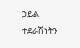ኃይል ተደራሽነትን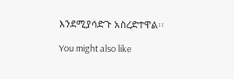እንደሚያሳድጉ አስረድተዋል፡፡

You might also like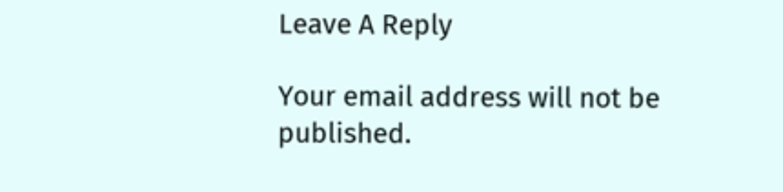Leave A Reply

Your email address will not be published.